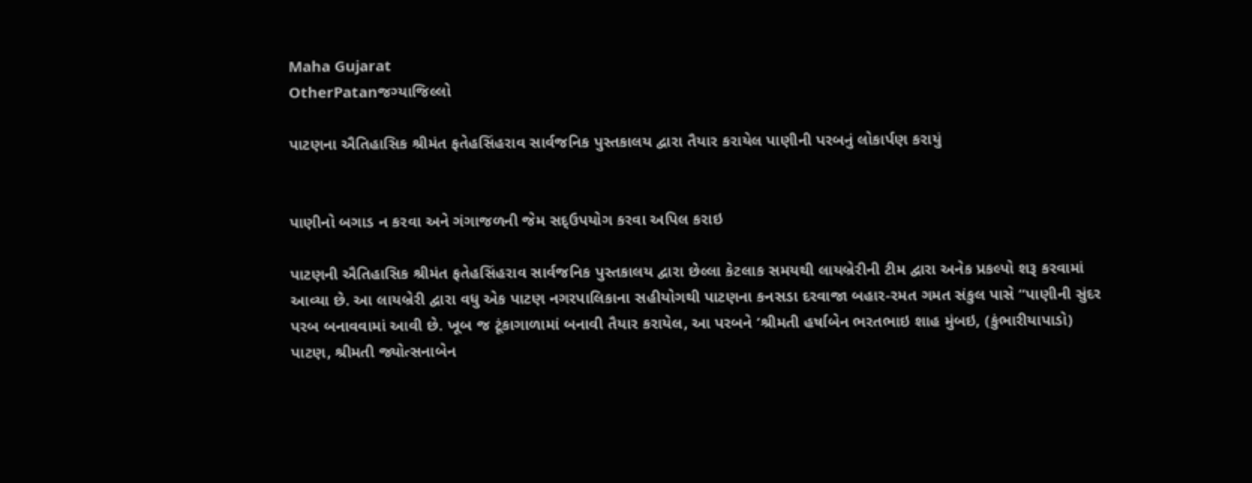Maha Gujarat
OtherPatanજગ્યાજિલ્લો

પાટણના ઐતિહાસિક શ્રીમંત ફતેહસિંહરાવ સાર્વજનિક પુસ્તકાલય દ્વારા તૈયાર કરાયેલ પાણીની પરબનું લોકાર્પણ કરાયું


પાણીનો બગાડ ન કરવા અને ગંગાજળની જેમ સદ્ઉપયોગ કરવા અપિલ કરાઇ

પાટણની ઐતિહાસિક શ્રીમંત ફતેહસિંહરાવ સાર્વજનિક પુસ્તકાલય દ્વારા છેલ્લા કેટલાક સમયથી લાયબ્રેરીની ટીમ દ્વારા અનેક પ્રકલ્પો શરૂ કરવામાં આવ્યા છે. આ લાયબ્રેરી દ્વારા વધુ એક પાટણ નગરપાલિકાના સહીયોગથી પાટણના કનસડા દરવાજા બહાર-રમત ગમત સંકુલ પાસે “પાણીની સુંદર પરબ બનાવવામાં આવી છે. ખૂબ જ ટૂંકાગાળામાં બનાવી તૈયાર કરાયેલ, આ પરબને ‘શ્રીમતી હર્ષાબેન ભરતભાઇ શાહ મુંબઇ, (કુંભારીયાપાડો) પાટણ, શ્રીમતી જ્યોત્સનાબેન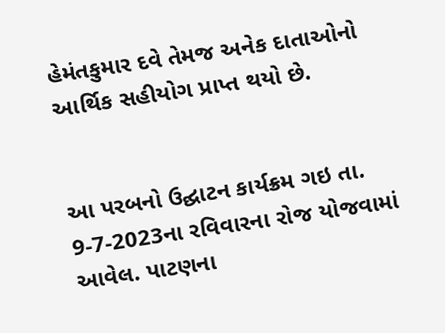હેમંતકુમાર દવે તેમજ અનેક દાતાઓનો આર્થિક સહીયોગ પ્રાપ્ત થયો છે.


આ પરબનો ઉદ્ઘાટન કાર્યક્રમ ગઇ તા. 9-7-2023ના રવિવારના રોજ યોજવામાં આવેલ. પાટણના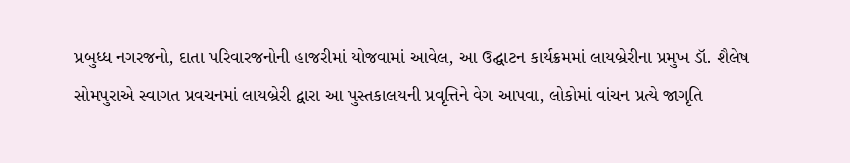પ્રબુધ્ધ નગરજનો, દાતા પરિવારજનોની હાજરીમાં યોજવામાં આવેલ, આ ઉદ્ઘાટન કાર્યક્રમમાં લાયબ્રેરીના પ્રમુખ ડૉ. શૈલેષ સોમપુરાએ સ્વાગત પ્રવચનમાં લાયબ્રેરી દ્વારા આ પુસ્તકાલયની પ્રવૃત્તિને વેગ આપવા, લોકોમાં વાંચન પ્રત્યે જાગૃતિ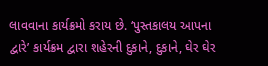લાવવાના કાર્યક્રમો કરાય છે. ‘પુસ્તકાલય આપના દ્વારે’ કાર્યક્રમ દ્વારા શહેરની દુકાને, દુકાને, ઘેર ઘેર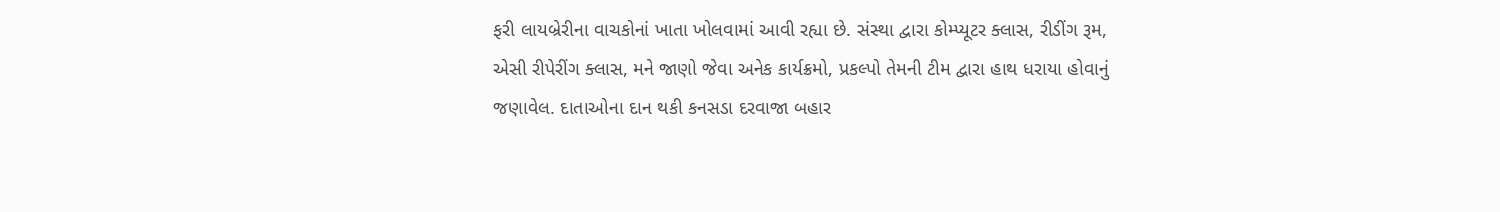ફરી લાયબ્રેરીના વાચકોનાં ખાતા ખોલવામાં આવી રહ્યા છે. સંસ્થા દ્વારા કોમ્પ્યૂટર ક્લાસ, રીડીંગ રૂમ, એસી રીપેરીંગ ક્લાસ, મને જાણો જેવા અનેક કાર્યક્રમો, પ્રકલ્પો તેમની ટીમ દ્વારા હાથ ધરાયા હોવાનું જણાવેલ. દાતાઓના દાન થકી કનસડા દરવાજા બહાર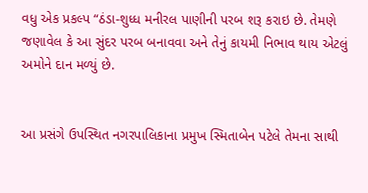વધુ એક પ્રકલ્પ “ઠંડા-શુધ્ધ મનીરલ પાણીની પરબ શરૂ કરાઇ છે. તેમણે જણાવેલ કે આ સુંદર પરબ બનાવવા અને તેનું કાયમી નિભાવ થાય એટલું અમોને દાન મળ્યું છે.


આ પ્રસંગે ઉપસ્થિત નગરપાલિકાના પ્રમુખ સ્મિતાબેન પટેલે તેમના સાથી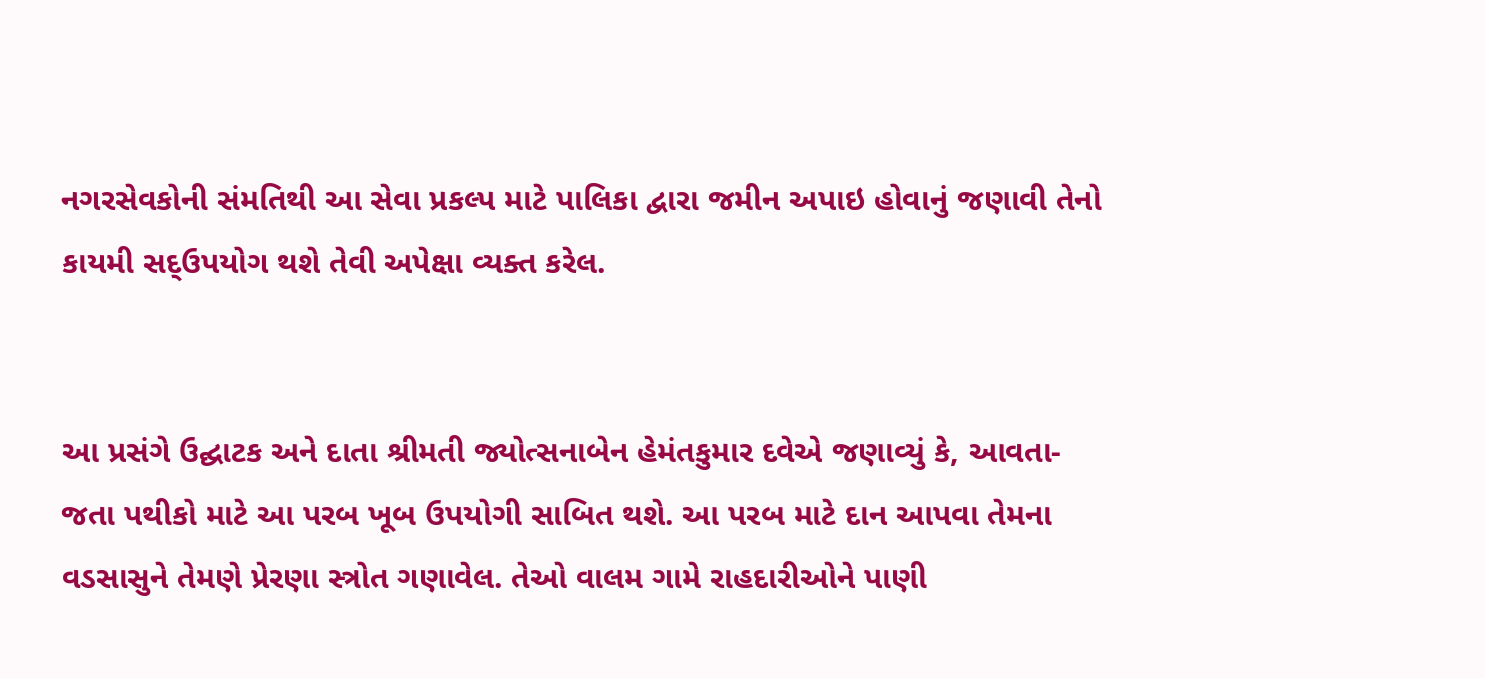નગરસેવકોની સંમતિથી આ સેવા પ્રકલ્પ માટે પાલિકા દ્વારા જમીન અપાઇ હોવાનું જણાવી તેનો કાયમી સદ્ઉપયોગ થશે તેવી અપેક્ષા વ્યક્ત કરેલ.


આ પ્રસંગે ઉદ્ઘાટક અને દાતા શ્રીમતી જ્યોત્સનાબેન હેમંતકુમાર દવેએ જણાવ્યું કે, આવતા-જતા પથીકો માટે આ પરબ ખૂબ ઉપયોગી સાબિત થશે. આ પરબ માટે દાન આપવા તેમના વડસાસુને તેમણે પ્રેરણા સ્ત્રોત ગણાવેલ. તેઓ વાલમ ગામે રાહદારીઓને પાણી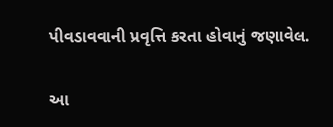પીવડાવવાની પ્રવૃત્તિ કરતા હોવાનું જણાવેલ.


આ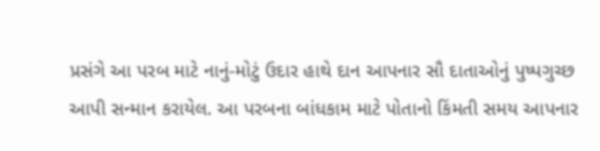પ્રસંગે આ પરબ માટે નાનું-મોટું ઉદાર હાથે દાન આપનાર સૌ દાતાઓનું પુષ્પગુચ્છ આપી સન્માન કરાયેલ. આ પરબના બાંધકામ માટે પોતાનો કિંમતી સમય આપનાર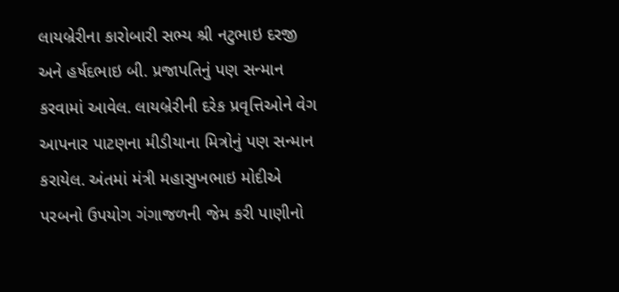લાયબ્રેરીના કારોબારી સભ્ય શ્રી નટુભાઇ દરજી અને હર્ષદભાઇ બી. પ્રજાપતિનું પણ સન્માન કરવામાં આવેલ. લાયબ્રેરીની દરેક પ્રવૃત્તિઓને વેગ આપનાર પાટણના મીડીયાના મિત્રોનું પણ સન્માન કરાયેલ. અંતમાં મંત્રી મહાસુખભાઇ મોદીએ પરબનો ઉપયોગ ગંગાજળની જેમ કરી પાણીનો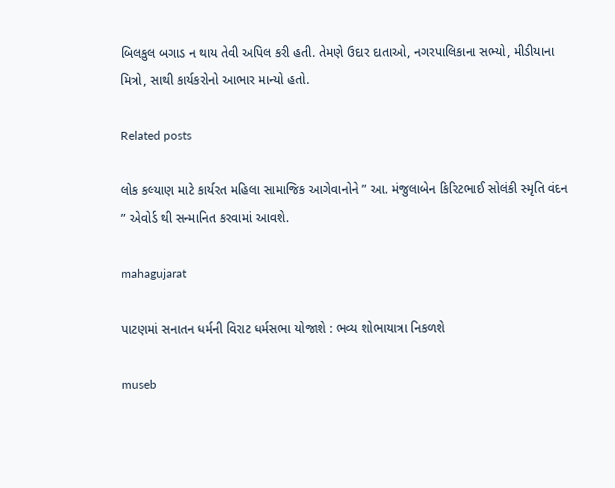બિલકુલ બગાડ ન થાય તેવી અપિલ કરી હતી. તેમણે ઉદાર દાતાઓ, નગરપાલિકાના સભ્યો, મીડીયાના મિત્રો, સાથી કાર્યકરોનો આભાર માન્યો હતો.

Related posts

લોક કલ્યાણ માટે કાર્યરત મહિલા સામાજિક આગેવાનોને ” આ. મંજુલાબેન કિરિટભાઈ સોલંકી સ્મૃતિ વંદન ” એવોર્ડ થી સન્માનિત કરવામાં આવશે.

mahagujarat

પાટણમાં સનાતન ધર્મની વિરાટ ધર્મસભા યોજાશે : ભવ્ય શોભાયાત્રા નિકળશે

museb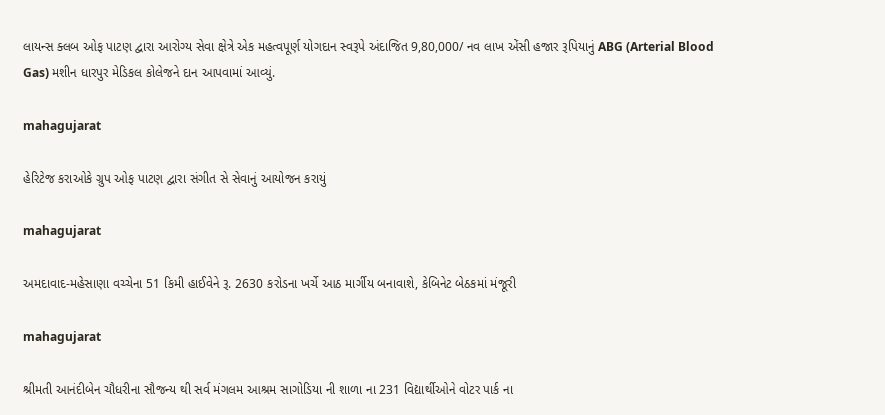લાયન્સ ક્લબ ઓફ પાટણ દ્વારા આરોગ્ય સેવા ક્ષેત્રે એક મહત્વપૂર્ણ યોગદાન સ્વરૂપે અંદાજિત 9,80,000/ નવ લાખ એંસી હજાર રૂપિયાનું ABG (Arterial Blood Gas) મશીન ધારપુર મેડિકલ કોલેજને દાન આપવામાં આવ્યું.

mahagujarat

હેરિટેજ કરાઓકે ગ્રુપ ઓફ પાટણ દ્વારા સંગીત સે સેવાનું આયોજન કરાયું

mahagujarat

અમદાવાદ-મહેસાણા વચ્ચેના 51 કિમી હાઈવેને રૂ. 2630 કરોડના ખર્ચે આઠ માર્ગીય બનાવાશે, કેબિનેટ બેઠકમાં મંજૂરી

mahagujarat

શ્રીમતી આનંદીબેન ચૌધરીના સૌજન્ય થી સર્વ મંગલમ આશ્રમ સાગોડિયા ની શાળા ના 231 વિદ્યાર્થીઓને વોટર પાર્ક ના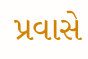પ્રવાસે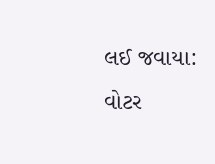લઈ જવાયા: વોટર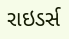રાઇડર્સ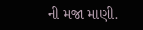ની મજા માણી.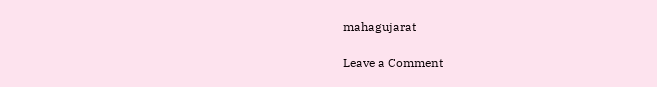mahagujarat

Leave a Comment